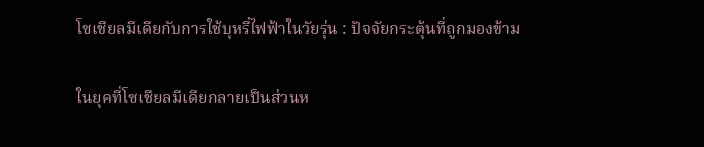โซเชียลมีเดียกับการใช้บุหรี่ไฟฟ้าในวัยรุ่น : ปัจจัยกระตุ้นที่ถูกมองข้าม

ในยุคที่โซเชียลมีเดียกลายเป็นส่วนห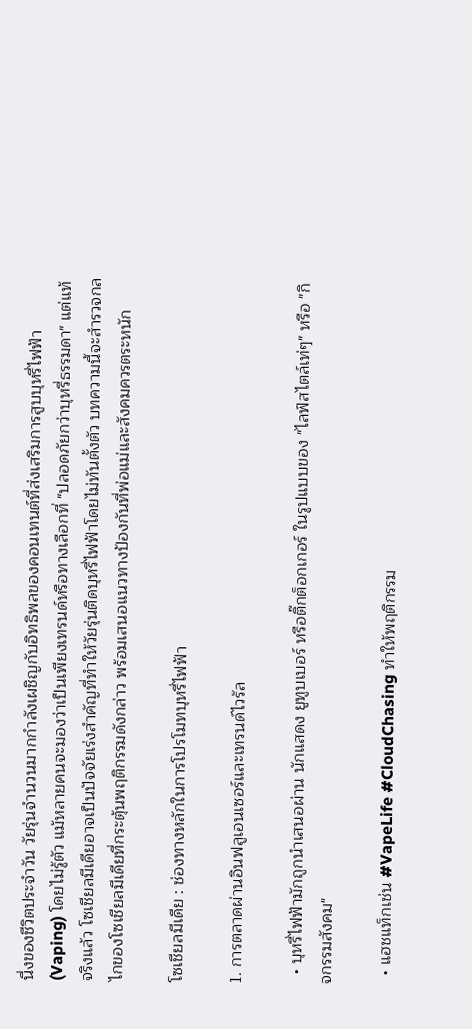นึ่งของชีวิตประจำวัน วัยรุ่นจำนวนมากกำลังเผชิญกับอิทธิพลของคอนเทนต์ที่ส่งเสริมการสูบบุหรี่ไฟฟ้า (Vaping) โดยไม่รู้ตัว แม้หลายคนจะมองว่าเป็นเพียงเทรนด์หรือทางเลือกที่ "ปลอดภัยกว่าบุหรี่ธรรมดา" แต่แท้จริงแล้ว โซเชียลมีเดียอาจเป็นปัจจัยเร่งสำคัญที่ทำให้วัยรุ่นติดบุหรี่ไฟฟ้าโดยไม่ทันตั้งตัว บทความนี้จะสำรวจกลไกของโซเชียลมีเดียที่กระตุ้นพฤติกรรมดังกล่าว พร้อมเสนอแนวทางป้องกันที่พ่อแม่และสังคมควรตระหนัก

โซเชียลมีเดีย : ช่องทางหลักในการโปรโมทบุหรี่ไฟฟ้า

1. การตลาดผ่านอินฟลูเอนเซอร์และเทรนด์ไวรัล

  • บุหรี่ไฟฟ้ามักถูกนำเสนอผ่าน นักแสดง ยูทูบเบอร์ หรือติ๊กต็อกเกอร์ ในรูปแบบของ "ไลฟ์สไตล์เท่ๆ" หรือ "กิจกรรมสังคม"

  • แฮชแท็กเช่น #VapeLife #CloudChasing ทำให้พฤติกรรม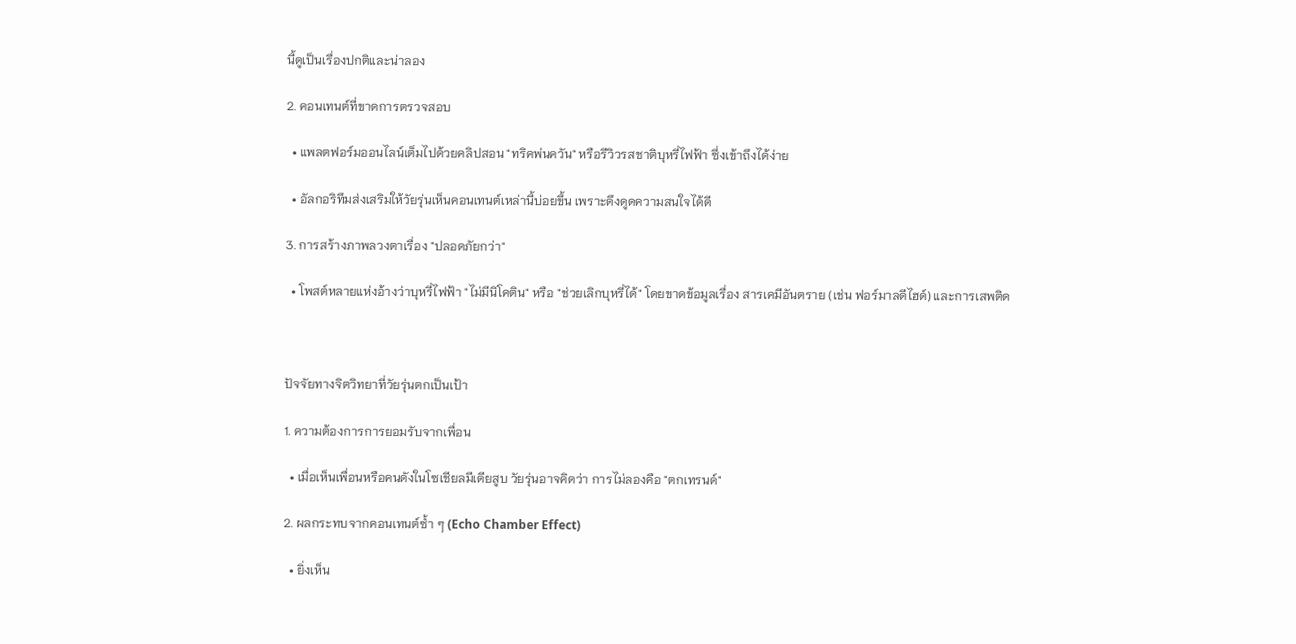นี้ดูเป็นเรื่องปกติและน่าลอง

2. คอนเทนต์ที่ขาดการตรวจสอบ

  • แพลตฟอร์มออนไลน์เต็มไปด้วยคลิปสอน "ทริคพ่นควัน" หรือรีวิวรสชาติบุหรี่ไฟฟ้า ซึ่งเข้าถึงได้ง่าย

  • อัลกอริทึมส่งเสริมให้วัยรุ่นเห็นคอนเทนต์เหล่านี้บ่อยขึ้น เพราะดึงดูดความสนใจได้ดี

3. การสร้างภาพลวงตาเรื่อง "ปลอดภัยกว่า"

  • โพสต์หลายแห่งอ้างว่าบุหรี่ไฟฟ้า "ไม่มีนิโคติน" หรือ "ช่วยเลิกบุหรี่ได้" โดยขาดข้อมูลเรื่อง สารเคมีอันตราย (เช่น ฟอร์มาลดีไฮด์) และการเสพติด



ปัจจัยทางจิตวิทยาที่วัยรุ่นตกเป็นเป้า

1. ความต้องการการยอมรับจากเพื่อน

  • เมื่อเห็นเพื่อนหรือคนดังในโซเชียลมีเดียสูบ วัยรุ่นอาจคิดว่า การไม่ลองคือ "ตกเทรนด์"

2. ผลกระทบจากคอนเทนต์ซ้ำ ๆ (Echo Chamber Effect)

  • ยิ่งเห็น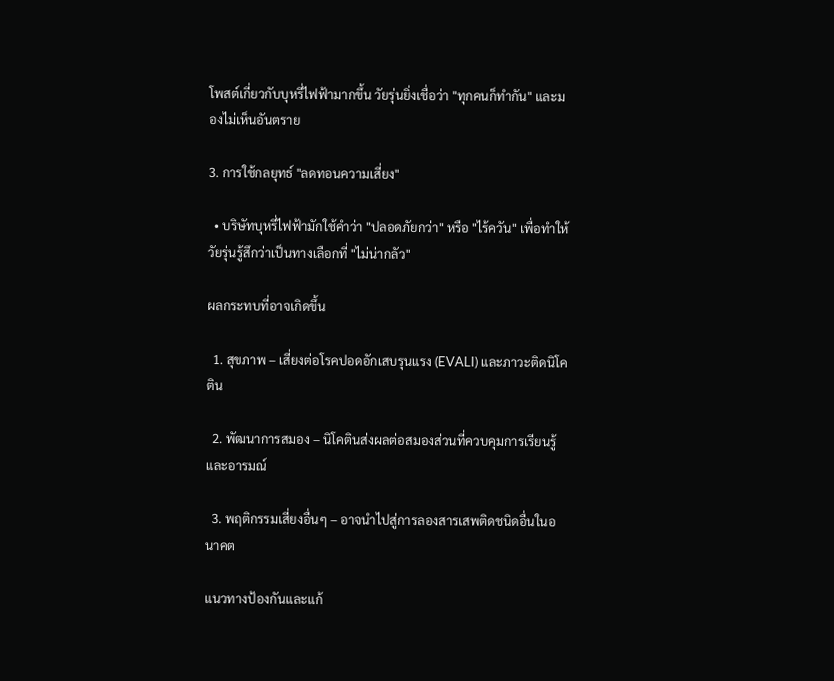โพสต์เกี่ยวกับบุหรี่ไฟฟ้ามากขึ้น วัยรุ่นยิ่งเชื่อว่า "ทุกคนก็ทำกัน" และมองไม่เห็นอันตราย

3. การใช้กลยุทธ์ "ลดทอนความเสี่ยง"

  • บริษัทบุหรี่ไฟฟ้ามักใช้คำว่า "ปลอดภัยกว่า" หรือ "ไร้ควัน" เพื่อทำให้วัยรุ่นรู้สึกว่าเป็นทางเลือกที่ "ไม่น่ากลัว"

ผลกระทบที่อาจเกิดขึ้น

  1. สุขภาพ – เสี่ยงต่อโรคปอดอักเสบรุนแรง (EVALI) และภาวะติดนิโคติน

  2. พัฒนาการสมอง – นิโคตินส่งผลต่อสมองส่วนที่ควบคุมการเรียนรู้และอารมณ์

  3. พฤติกรรมเสี่ยงอื่นๆ – อาจนำไปสู่การลองสารเสพติดชนิดอื่นในอนาคต

แนวทางป้องกันและแก้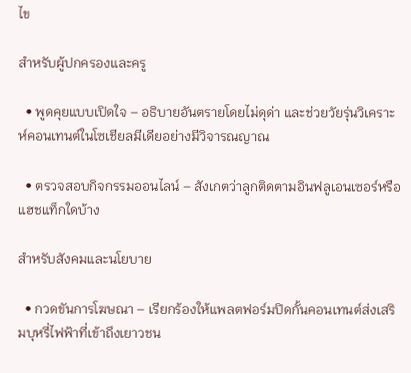ไข

สำหรับผู้ปกครองและครู

  • พูดคุยแบบเปิดใจ – อธิบายอันตรายโดยไม่ดุด่า และช่วยวัยรุ่นวิเคราะห์คอนเทนต์ในโซเชียลมีเดียอย่างมีวิจารณญาณ

  • ตรวจสอบกิจกรรมออนไลน์ – สังเกตว่าลูกติดตามอินฟลูเอนเซอร์หรือแฮชแท็กใดบ้าง

สำหรับสังคมและนโยบาย

  • กวดขันการโฆษณา – เรียกร้องให้แพลตฟอร์มปิดกั้นคอนเทนต์ส่งเสริมบุหรี่ไฟฟ้าที่เข้าถึงเยาวชน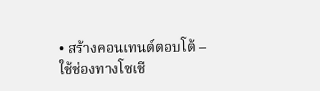• สร้างคอนเทนต์ตอบโต้ – ใช้ช่องทางโซเชี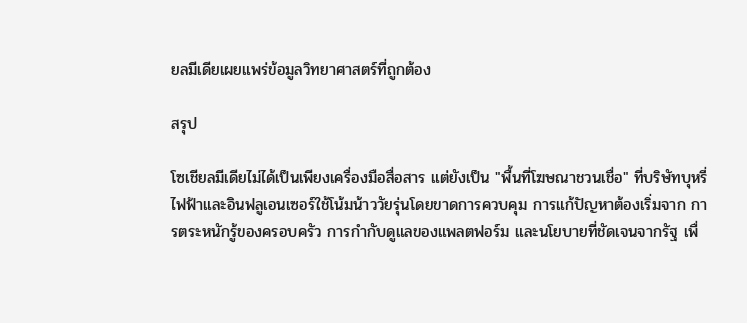ยลมีเดียเผยแพร่ข้อมูลวิทยาศาสตร์ที่ถูกต้อง

สรุป

โซเชียลมีเดียไม่ได้เป็นเพียงเครื่องมือสื่อสาร แต่ยังเป็น "พื้นที่โฆษณาชวนเชื่อ" ที่บริษัทบุหรี่ไฟฟ้าและอินฟลูเอนเซอร์ใช้โน้มน้าววัยรุ่นโดยขาดการควบคุม การแก้ปัญหาต้องเริ่มจาก การตระหนักรู้ของครอบครัว การกำกับดูแลของแพลตฟอร์ม และนโยบายที่ชัดเจนจากรัฐ เพื่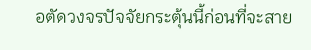อตัดวงจรปัจจัยกระตุ้นนี้ก่อนที่จะสาย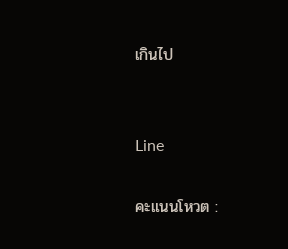เกินไป


Line

คะแนนโหวต :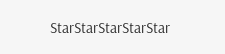StarStarStarStarStar